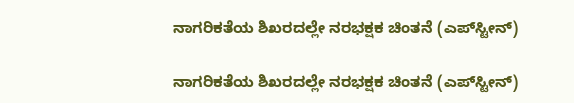ನಾಗರಿಕತೆಯ ಶಿಖರದಲ್ಲೇ ನರಭಕ್ಷಕ ಚಿಂತನೆ (ಎಪ್‌ಸ್ಟೀನ್)

ನಾಗರಿಕತೆಯ ಶಿಖರದಲ್ಲೇ ನರಭಕ್ಷಕ ಚಿಂತನೆ (ಎಪ್‌ಸ್ಟೀನ್)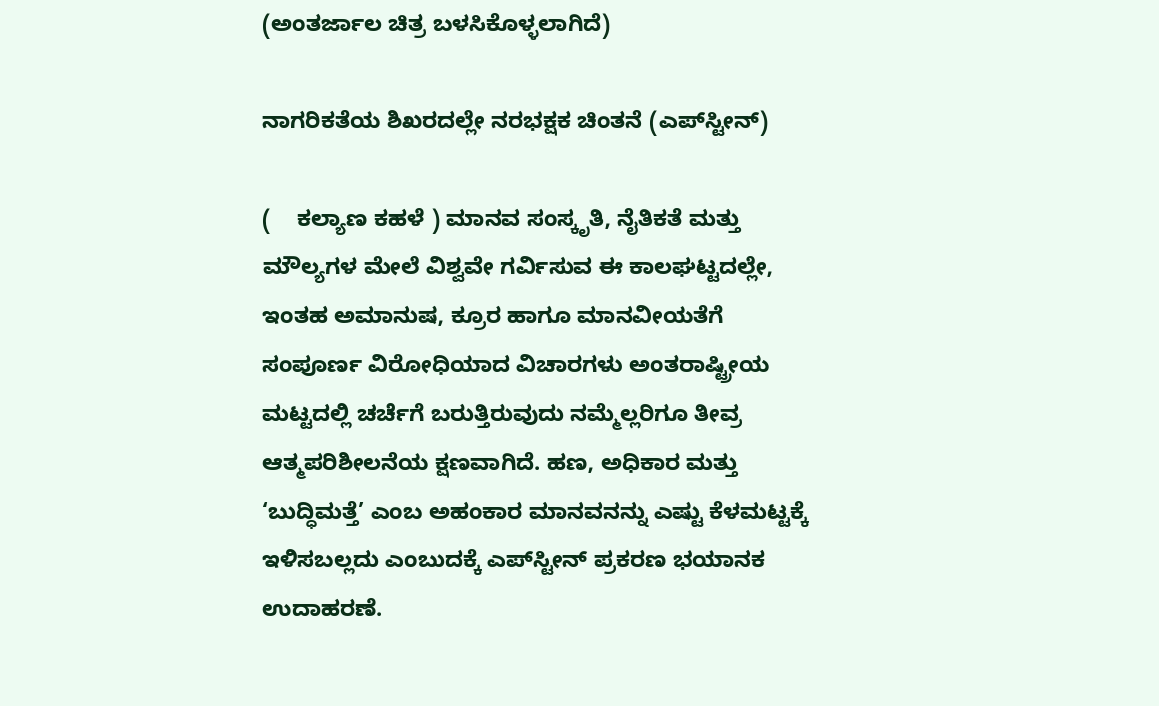(ಅಂತರ್ಜಾಲ ಚಿತ್ರ ಬಳಸಿಕೊಳ್ಳಲಾಗಿದೆ)

ನಾಗರಿಕತೆಯ ಶಿಖರದಲ್ಲೇ ನರಭಕ್ಷಕ ಚಿಂತನೆ (ಎಪ್‌ಸ್ಟೀನ್)

(    ಕಲ್ಯಾಣ ಕಹಳೆ ) ಮಾನವ ಸಂಸ್ಕೃತಿ, ನೈತಿಕತೆ ಮತ್ತು ಮೌಲ್ಯಗಳ ಮೇಲೆ ವಿಶ್ವವೇ ಗರ್ವಿಸುವ ಈ ಕಾಲಘಟ್ಟದಲ್ಲೇ, ಇಂತಹ ಅಮಾನುಷ, ಕ್ರೂರ ಹಾಗೂ ಮಾನವೀಯತೆಗೆ ಸಂಪೂರ್ಣ ವಿರೋಧಿಯಾದ ವಿಚಾರಗಳು ಅಂತರಾಷ್ಟ್ರೀಯ ಮಟ್ಟದಲ್ಲಿ ಚರ್ಚೆಗೆ ಬರುತ್ತಿರುವುದು ನಮ್ಮೆಲ್ಲರಿಗೂ ತೀವ್ರ ಆತ್ಮಪರಿಶೀಲನೆಯ ಕ್ಷಣವಾಗಿದೆ. ಹಣ, ಅಧಿಕಾರ ಮತ್ತು ‘ಬುದ್ಧಿಮತ್ತೆ’ ಎಂಬ ಅಹಂಕಾರ ಮಾನವನನ್ನು ಎಷ್ಟು ಕೆಳಮಟ್ಟಕ್ಕೆ ಇಳಿಸಬಲ್ಲದು ಎಂಬುದಕ್ಕೆ ಎಪ್‌ಸ್ಟೀನ್ ಪ್ರಕರಣ ಭಯಾನಕ ಉದಾಹರಣೆ.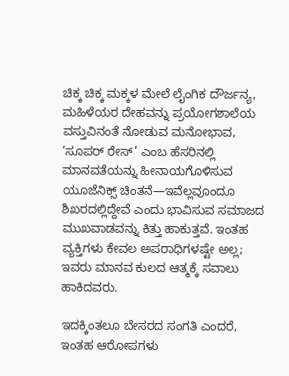ಚಿಕ್ಕ ಚಿಕ್ಕ ಮಕ್ಕಳ ಮೇಲೆ ಲೈಂಗಿಕ ದೌರ್ಜನ್ಯ, ಮಹಿಳೆಯರ ದೇಹವನ್ನು ಪ್ರಯೋಗಶಾಲೆಯ ವಸ್ತುವಿನಂತೆ ನೋಡುವ ಮನೋಭಾವ, ‘ಸೂಪರ್ ರೇಸ್’ ಎಂಬ ಹೆಸರಿನಲ್ಲಿ ಮಾನವತೆಯನ್ನು ಹೀನಾಯಗೊಳಿಸುವ ಯೂಜೆನಿಕ್ಸ್ ಚಿಂತನೆ—ಇವೆಲ್ಲವೂಂದೂ ಶಿಖರದಲ್ಲಿದ್ದೇವೆ ಎಂದು ಭಾವಿಸುವ ಸಮಾಜದ ಮುಖವಾಡವನ್ನು ಕಿತ್ತು ಹಾಕುತ್ತವೆ. ಇಂತಹ ವ್ಯಕ್ತಿಗಳು ಕೇವಲ ಅಪರಾಧಿಗಳಷ್ಟೇ ಅಲ್ಲ; ಇವರು ಮಾನವ ಕುಲದ ಆತ್ಮಕ್ಕೆ ಸವಾಲು ಹಾಕಿದವರು.

ಇದಕ್ಕಿಂತಲೂ ಬೇಸರದ ಸಂಗತಿ ಎಂದರೆ, ಇಂತಹ ಆರೋಪಗಳು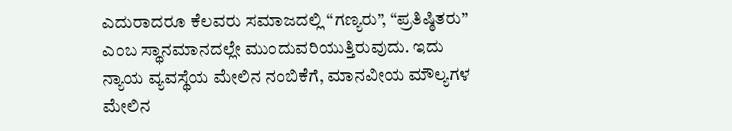ಎದುರಾದರೂ ಕೆಲವರು ಸಮಾಜದಲ್ಲಿ “ಗಣ್ಯರು”, “ಪ್ರತಿಷ್ಠಿತರು” ಎಂಬ ಸ್ಥಾನಮಾನದಲ್ಲೇ ಮುಂದುವರಿಯುತ್ತಿರುವುದು. ಇದು ನ್ಯಾಯ ವ್ಯವಸ್ಥೆಯ ಮೇಲಿನ ನಂಬಿಕೆಗೆ, ಮಾನವೀಯ ಮೌಲ್ಯಗಳ ಮೇಲಿನ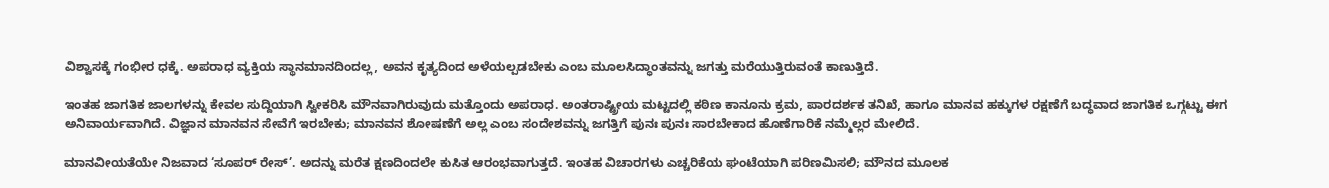ವಿಶ್ವಾಸಕ್ಕೆ ಗಂಭೀರ ಧಕ್ಕೆ. ಅಪರಾಧ ವ್ಯಕ್ತಿಯ ಸ್ಥಾನಮಾನದಿಂದಲ್ಲ, ಅವನ ಕೃತ್ಯದಿಂದ ಅಳೆಯಲ್ಪಡಬೇಕು ಎಂಬ ಮೂಲಸಿದ್ಧಾಂತವನ್ನು ಜಗತ್ತು ಮರೆಯುತ್ತಿರುವಂತೆ ಕಾಣುತ್ತಿದೆ.

ಇಂತಹ ಜಾಗತಿಕ ಜಾಲಗಳನ್ನು ಕೇವಲ ಸುದ್ದಿಯಾಗಿ ಸ್ವೀಕರಿಸಿ ಮೌನವಾಗಿರುವುದು ಮತ್ತೊಂದು ಅಪರಾಧ. ಅಂತರಾಷ್ಟ್ರೀಯ ಮಟ್ಟದಲ್ಲಿ ಕಠಿಣ ಕಾನೂನು ಕ್ರಮ, ಪಾರದರ್ಶಕ ತನಿಖೆ, ಹಾಗೂ ಮಾನವ ಹಕ್ಕುಗಳ ರಕ್ಷಣೆಗೆ ಬದ್ಧವಾದ ಜಾಗತಿಕ ಒಗ್ಗಟ್ಟು ಈಗ ಅನಿವಾರ್ಯವಾಗಿದೆ. ವಿಜ್ಞಾನ ಮಾನವನ ಸೇವೆಗೆ ಇರಬೇಕು; ಮಾನವನ ಶೋಷಣೆಗೆ ಅಲ್ಲ ಎಂಬ ಸಂದೇಶವನ್ನು ಜಗತ್ತಿಗೆ ಪುನಃ ಪುನಃ ಸಾರಬೇಕಾದ ಹೊಣೆಗಾರಿಕೆ ನಮ್ಮೆಲ್ಲರ ಮೇಲಿದೆ.

ಮಾನವೀಯತೆಯೇ ನಿಜವಾದ ‘ಸೂಪರ್ ರೇಸ್’. ಅದನ್ನು ಮರೆತ ಕ್ಷಣದಿಂದಲೇ ಕುಸಿತ ಆರಂಭವಾಗುತ್ತದೆ. ಇಂತಹ ವಿಚಾರಗಳು ಎಚ್ಚರಿಕೆಯ ಘಂಟೆಯಾಗಿ ಪರಿಣಮಿಸಲಿ; ಮೌನದ ಮೂಲಕ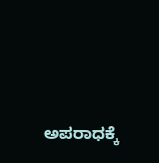ಅಪರಾಧಕ್ಕೆ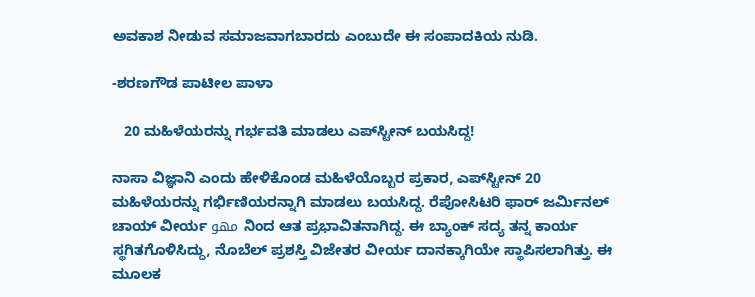ಅವಕಾಶ ನೀಡುವ ಸಮಾಜವಾಗಬಾರದು ಎಂಬುದೇ ಈ ಸಂಪಾದಕಿಯ ನುಡಿ.

-ಶರಣಗೌಡ ಪಾಟೀಲ ಪಾಳಾ

   20 ಮಹಿಳೆಯರನ್ನು ಗರ್ಭವತಿ ಮಾಡಲು ಎಪ್‌ಸ್ಟೀನ್ ಬಯಸಿದ್ದ!

ನಾಸಾ ವಿಜ್ಞಾನಿ ಎಂದು ಹೇಳಿಕೊಂಡ ಮಹಿಳೆಯೊಬ್ಬರ ಪ್ರಕಾರ, ಎಪ್‌ಸ್ಟೀನ್ 20 ಮಹಿಳೆಯರನ್ನು ಗರ್ಭಿಣಿಯರನ್ನಾಗಿ ಮಾಡಲು ಬಯಸಿದ್ದ. ರೆಪೋಸಿಟರಿ ಫಾರ್ ಜರ್ಮಿನಲ್ ಚಾಯ್ ವೀರ್ಯ مهو ನಿಂದ ಆತ ಪ್ರಭಾವಿತನಾಗಿದ್ದ. ಈ ಬ್ಯಾಂಕ್ ಸದ್ಯ ತನ್ನ ಕಾರ್ಯ ಸ್ಥಗಿತಗೊಳಿಸಿದ್ದು, ನೊಬೆಲ್ ಪ್ರಶಸ್ತಿ ವಿಜೇತರ ವೀರ್ಯ ದಾನಕ್ಕಾಗಿಯೇ ಸ್ಥಾಪಿಸಲಾಗಿತ್ತು. ಈ ಮೂಲಕ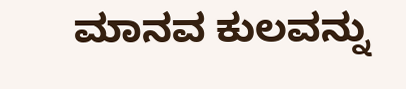ಮಾನವ ಕುಲವನ್ನು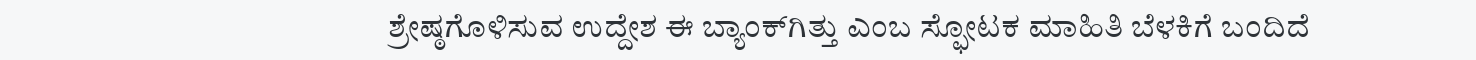ಶ್ರೇಷ್ಠಗೊಳಿಸುವ ಉದ್ದೇಶ ಈ ಬ್ಯಾಂಕ್‌ಗಿತ್ತು ಎಂಬ ಸ್ಫೋಟಕ ಮಾಹಿತಿ ಬೆಳಕಿಗೆ ಬಂದಿದೆ